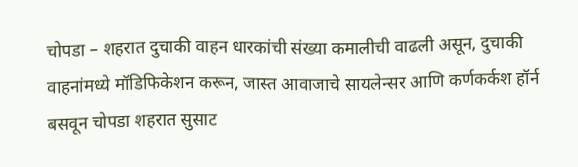चोपडा – शहरात दुचाकी वाहन धारकांची संख्या कमालीची वाढली असून, दुचाकी वाहनांमध्ये मॉडिफिकेशन करून, जास्त आवाजाचे सायलेन्सर आणि कर्णकर्कश हॉर्न बसवून चोपडा शहरात सुसाट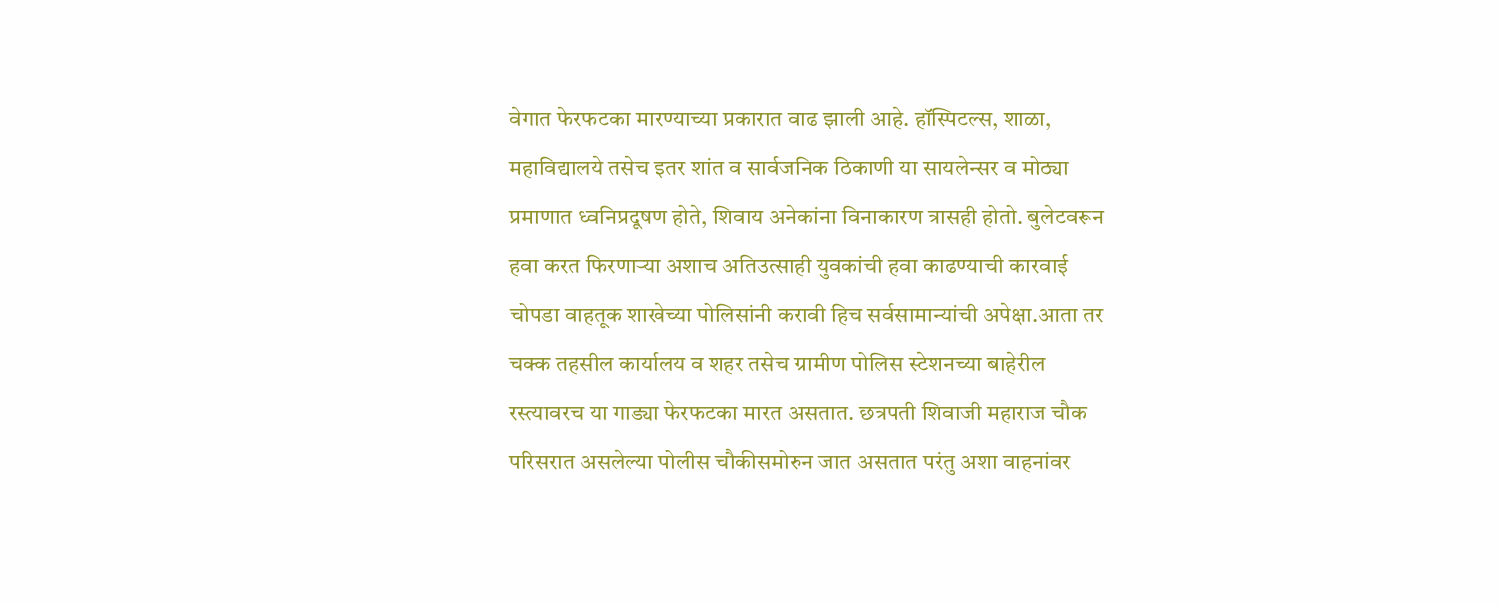वेगात फेरफटका मारण्याच्या प्रकारात वाढ झाली आहे. हॉस्पिटल्स, शाळा, महाविद्यालये तसेच इतर शांत व सार्वजनिक ठिकाणी या सायलेन्सर व मोठ्या प्रमाणात ध्वनिप्रदूषण होते, शिवाय अनेकांना विनाकारण त्रासही होतो. बुलेटवरून हवा करत फिरणाऱ्या अशाच अतिउत्साही युवकांची हवा काढण्याची कारवाई चोपडा वाहतूक शाखेच्या पोलिसांनी करावी हिच सर्वसामान्यांची अपेक्षा.आता तर चक्क तहसील कार्यालय व शहर तसेच ग्रामीण पोलिस स्टेशनच्या बाहेरील रस्त्यावरच या गाड्या फेरफटका मारत असतात. छत्रपती शिवाजी महाराज चौक परिसरात असलेल्या पोलीस चौकीसमोरुन जात असतात परंतु अशा वाहनांवर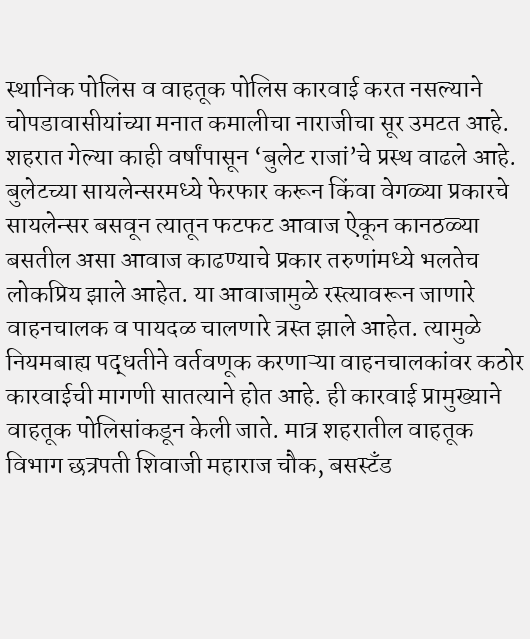स्थानिक पोलिस व वाहतूक पोलिस कारवाई करत नसल्याने चोपडावासीयांच्या मनात कमालीचा नाराजीचा सूर उमटत आहे.
शहरात गेल्या काही वर्षांपासून ‘बुलेट राजां’चे प्रस्थ वाढले आहे. बुलेटच्या सायलेन्सरमध्ये फेरफार करून किंवा वेगळ्या प्रकारचे सायलेन्सर बसवून त्यातून फटफट आवाज ऐकून कानठळ्या बसतील असा आवाज काढण्याचे प्रकार तरुणांमध्ये भलतेच लोकप्रिय झाले आहेत. या आवाजामुळे रस्त्यावरून जाणारे वाहनचालक व पायदळ चालणारे त्रस्त झाले आहेत. त्यामुळे नियमबाह्य पद्धतीने वर्तवणूक करणाऱ्या वाहनचालकांवर कठोर कारवाईची मागणी सातत्याने होत आहे. ही कारवाई प्रामुख्याने वाहतूक पोलिसांकडून केली जाते. मात्र शहरातील वाहतूक विभाग छत्रपती शिवाजी महाराज चौक, बसस्टँड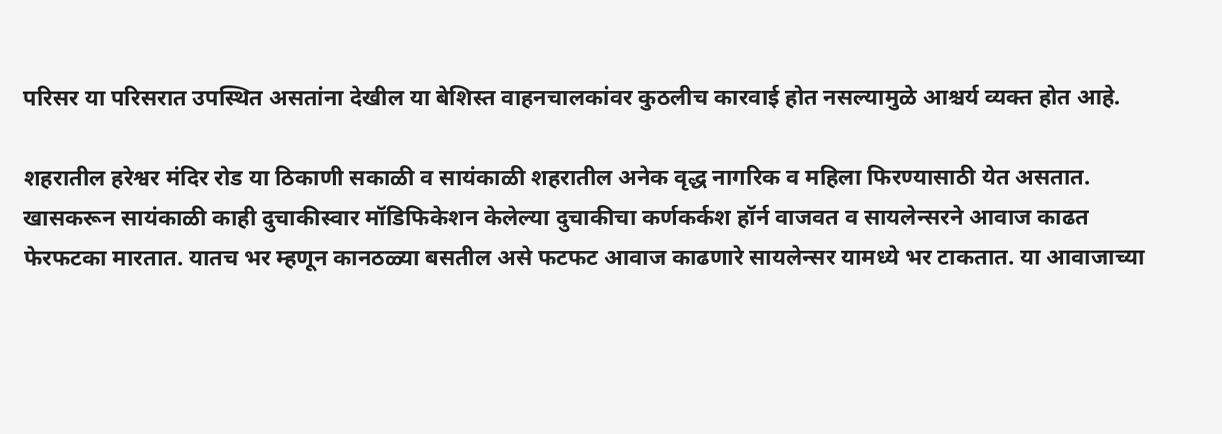परिसर या परिसरात उपस्थित असतांना देखील या बेशिस्त वाहनचालकांवर कुठलीच कारवाई होत नसल्यामुळे आश्चर्य व्यक्त होत आहे.

शहरातील हरेश्वर मंदिर रोड या ठिकाणी सकाळी व सायंकाळी शहरातील अनेक वृद्ध नागरिक व महिला फिरण्यासाठी येत असतात. खासकरून सायंकाळी काही दुचाकीस्वार मॉडिफिकेशन केलेल्या दुचाकीचा कर्णकर्कश हॉर्न वाजवत व सायलेन्सरने आवाज काढत फेरफटका मारतात. यातच भर म्हणून कानठळ्या बसतील असे फटफट आवाज काढणारे सायलेन्सर यामध्ये भर टाकतात. या आवाजाच्या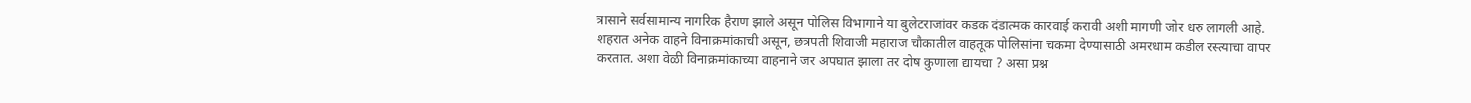त्रासाने सर्वसामान्य नागरिक हैराण झाले असून पोलिस विभागाने या बुलेटराजांवर कडक दंडात्मक कारवाई करावी अशी मागणी जोर धरु लागली आहे.
शहरात अनेक वाहने विनाक्रमांकाची असून, छत्रपती शिवाजी महाराज चौकातील वाहतूक पोलिसांना चकमा देण्यासाठी अमरधाम कडील रस्त्याचा वापर करतात. अशा वेळी विनाक्रमांकाच्या वाहनाने जर अपघात झाला तर दोष कुणाला द्यायचा ? असा प्रश्न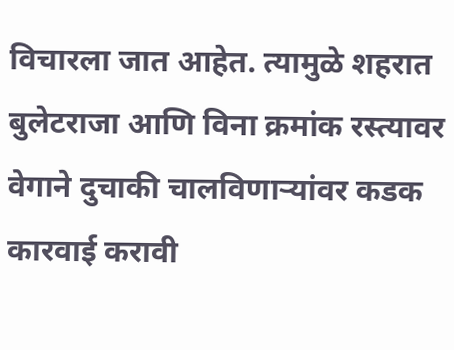विचारला जात आहेत. त्यामुळे शहरात बुलेटराजा आणि विना क्रमांक रस्त्यावर वेगाने दुचाकी चालविणाऱ्यांवर कडक कारवाई करावी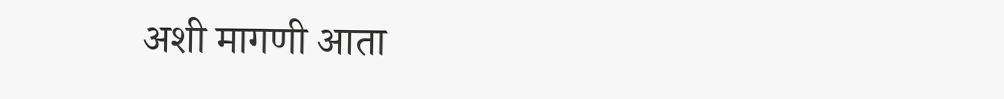अशी मागणी आता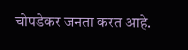चोपडेकर जनता करत आहे.